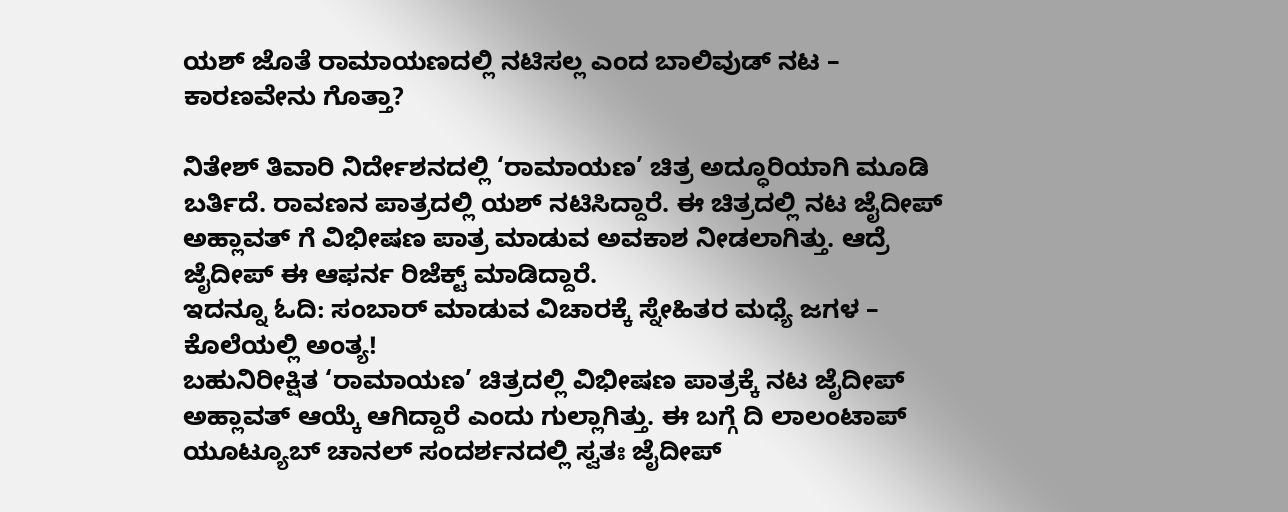ಯಶ್ ಜೊತೆ ರಾಮಾಯಣದಲ್ಲಿ ನಟಿಸಲ್ಲ ಎಂದ ಬಾಲಿವುಡ್ ನಟ – ಕಾರಣವೇನು ಗೊತ್ತಾ?

ನಿತೇಶ್ ತಿವಾರಿ ನಿರ್ದೇಶನದಲ್ಲಿ ‘ರಾಮಾಯಣ’ ಚಿತ್ರ ಅದ್ಧೂರಿಯಾಗಿ ಮೂಡಿ ಬರ್ತಿದೆ. ರಾವಣನ ಪಾತ್ರದಲ್ಲಿ ಯಶ್ ನಟಿಸಿದ್ದಾರೆ. ಈ ಚಿತ್ರದಲ್ಲಿ ನಟ ಜೈದೀಪ್ ಅಹ್ಲಾವತ್ ಗೆ ವಿಭೀಷಣ ಪಾತ್ರ ಮಾಡುವ ಅವಕಾಶ ನೀಡಲಾಗಿತ್ತು. ಆದ್ರೆ ಜೈದೀಪ್ ಈ ಆಫರ್ನ ರಿಜೆಕ್ಟ್ ಮಾಡಿದ್ದಾರೆ.
ಇದನ್ನೂ ಓದಿ: ಸಂಬಾರ್ ಮಾಡುವ ವಿಚಾರಕ್ಕೆ ಸ್ನೇಹಿತರ ಮಧ್ಯೆ ಜಗಳ – ಕೊಲೆಯಲ್ಲಿ ಅಂತ್ಯ!
ಬಹುನಿರೀಕ್ಷಿತ ‘ರಾಮಾಯಣ’ ಚಿತ್ರದಲ್ಲಿ ವಿಭೀಷಣ ಪಾತ್ರಕ್ಕೆ ನಟ ಜೈದೀಪ್ ಅಹ್ಲಾವತ್ ಆಯ್ಕೆ ಆಗಿದ್ದಾರೆ ಎಂದು ಗುಲ್ಲಾಗಿತ್ತು. ಈ ಬಗ್ಗೆ ದಿ ಲಾಲಂಟಾಪ್ ಯೂಟ್ಯೂಬ್ ಚಾನಲ್ ಸಂದರ್ಶನದಲ್ಲಿ ಸ್ವತಃ ಜೈದೀಪ್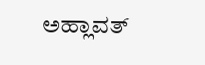ಅಹ್ಲಾವತ್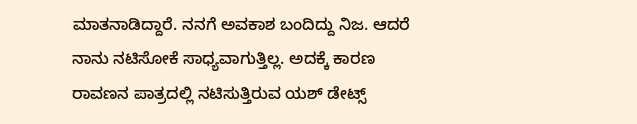ಮಾತನಾಡಿದ್ದಾರೆ. ನನಗೆ ಅವಕಾಶ ಬಂದಿದ್ದು ನಿಜ. ಆದರೆ ನಾನು ನಟಿಸೋಕೆ ಸಾಧ್ಯವಾಗುತ್ತಿಲ್ಲ. ಅದಕ್ಕೆ ಕಾರಣ ರಾವಣನ ಪಾತ್ರದಲ್ಲಿ ನಟಿಸುತ್ತಿರುವ ಯಶ್ ಡೇಟ್ಸ್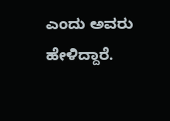ಎಂದು ಅವರು ಹೇಳಿದ್ದಾರೆ.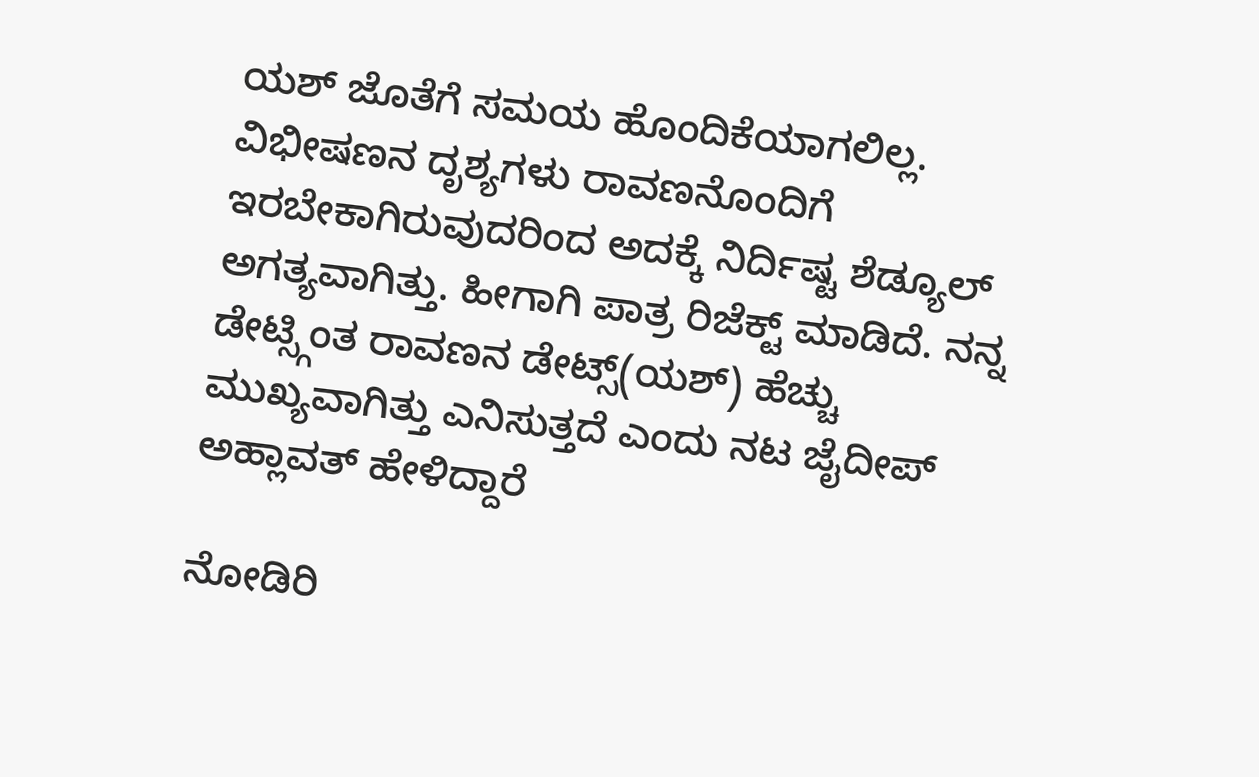ಯಶ್ ಜೊತೆಗೆ ಸಮಯ ಹೊಂದಿಕೆಯಾಗಲಿಲ್ಲ. ವಿಭೀಷಣನ ದೃಶ್ಯಗಳು ರಾವಣನೊಂದಿಗೆ ಇರಬೇಕಾಗಿರುವುದರಿಂದ ಅದಕ್ಕೆ ನಿರ್ದಿಷ್ಟ ಶೆಡ್ಯೂಲ್ ಅಗತ್ಯವಾಗಿತ್ತು. ಹೀಗಾಗಿ ಪಾತ್ರ ರಿಜೆಕ್ಟ್ ಮಾಡಿದೆ. ನನ್ನ ಡೇಟ್ಸ್ಗಿಂತ ರಾವಣನ ಡೇಟ್ಸ್(ಯಶ್) ಹೆಚ್ಚು ಮುಖ್ಯವಾಗಿತ್ತು ಎನಿಸುತ್ತದೆ ಎಂದು ನಟ ಜೈದೀಪ್ ಅಹ್ಲಾವತ್ ಹೇಳಿದ್ದಾರೆ

ನೋಡಿರಿ